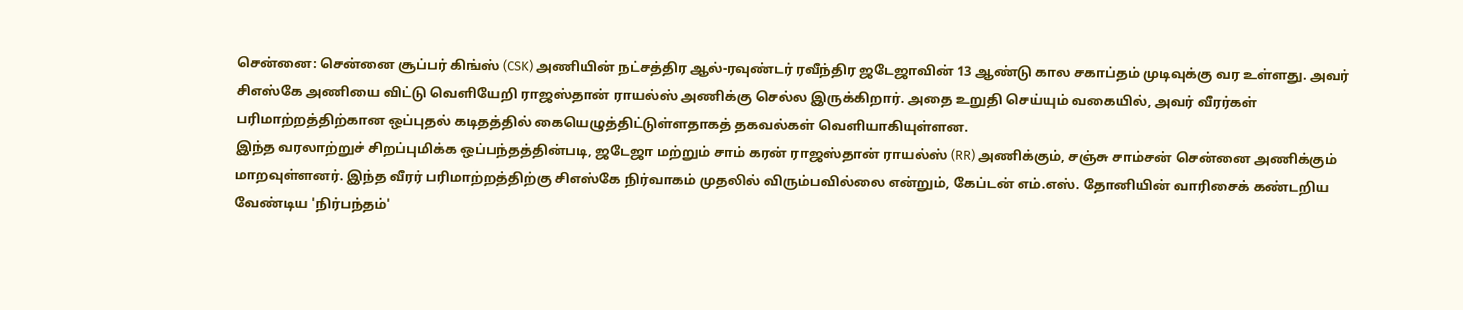சென்னை: சென்னை சூப்பர் கிங்ஸ் (CSK) அணியின் நட்சத்திர ஆல்-ரவுண்டர் ரவீந்திர ஜடேஜாவின் 13 ஆண்டு கால சகாப்தம் முடிவுக்கு வர உள்ளது. அவர் சிஎஸ்கே அணியை விட்டு வெளியேறி ராஜஸ்தான் ராயல்ஸ் அணிக்கு செல்ல இருக்கிறார். அதை உறுதி செய்யும் வகையில், அவர் வீரர்கள் பரிமாற்றத்திற்கான ஒப்புதல் கடிதத்தில் கையெழுத்திட்டுள்ளதாகத் தகவல்கள் வெளியாகியுள்ளன.
இந்த வரலாற்றுச் சிறப்புமிக்க ஒப்பந்தத்தின்படி, ஜடேஜா மற்றும் சாம் கரன் ராஜஸ்தான் ராயல்ஸ் (RR) அணிக்கும், சஞ்சு சாம்சன் சென்னை அணிக்கும் மாறவுள்ளனர். இந்த வீரர் பரிமாற்றத்திற்கு சிஎஸ்கே நிர்வாகம் முதலில் விரும்பவில்லை என்றும், கேப்டன் எம்.எஸ். தோனியின் வாரிசைக் கண்டறிய வேண்டிய 'நிர்பந்தம்'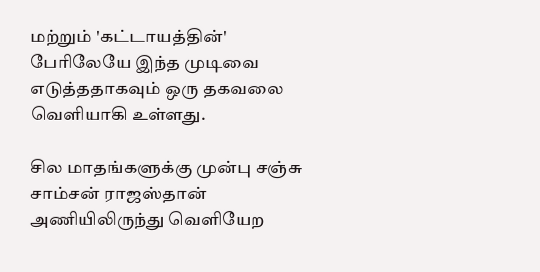மற்றும் 'கட்டாயத்தின்' பேரிலேயே இந்த முடிவை எடுத்ததாகவும் ஒரு தகவலை வெளியாகி உள்ளது.

சில மாதங்களுக்கு முன்பு சஞ்சு சாம்சன் ராஜஸ்தான் அணியிலிருந்து வெளியேற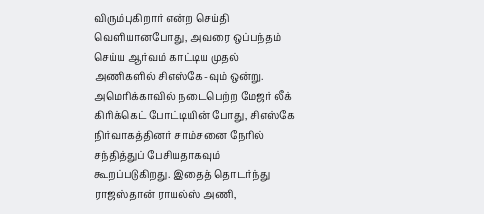விரும்புகிறார் என்ற செய்தி வெளியானபோது, அவரை ஒப்பந்தம் செய்ய ஆர்வம் காட்டிய முதல் அணிகளில் சிஎஸ்கே-வும் ஒன்று. அமெரிக்காவில் நடைபெற்ற மேஜர் லீக் கிரிக்கெட் போட்டியின் போது, சிஎஸ்கே நிர்வாகத்தினர் சாம்சனை நேரில் சந்தித்துப் பேசியதாகவும் கூறப்படுகிறது. இதைத் தொடர்ந்து ராஜஸ்தான் ராயல்ஸ் அணி,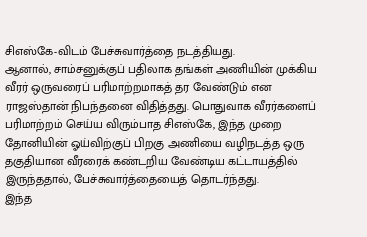சிஎஸ்கே-விடம் பேச்சுவார்த்தை நடத்தியது.
ஆனால், சாம்சனுக்குப் பதிலாக தங்கள் அணியின் முக்கிய வீரர் ஒருவரைப் பரிமாற்றமாகத் தர வேண்டும் என ராஜஸ்தான் நிபந்தனை விதித்தது. பொதுவாக வீரர்களைப் பரிமாற்றம் செய்ய விரும்பாத சிஎஸ்கே, இந்த முறை தோனியின் ஓய்விற்குப் பிறகு அணியை வழிநடத்த ஒரு தகுதியான வீரரைக் கண்டறிய வேண்டிய கட்டாயத்தில் இருந்ததால், பேச்சுவார்த்தையைத் தொடர்ந்தது.
இந்த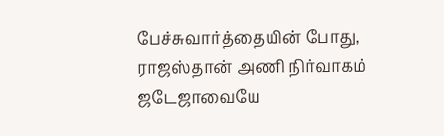பேச்சுவார்த்தையின் போது, ராஜஸ்தான் அணி நிர்வாகம் ஜடேஜாவையே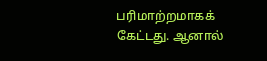பரிமாற்றமாகக் கேட்டது. ஆனால்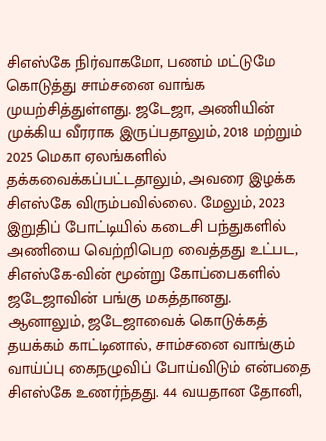சிஎஸ்கே நிர்வாகமோ, பணம் மட்டுமே கொடுத்து சாம்சனை வாங்க முயற்சித்துள்ளது. ஜடேஜா, அணியின் முக்கிய வீரராக இருப்பதாலும், 2018 மற்றும் 2025 மெகா ஏலங்களில் தக்கவைக்கப்பட்டதாலும், அவரை இழக்க சிஎஸ்கே விரும்பவில்லை. மேலும், 2023 இறுதிப் போட்டியில் கடைசி பந்துகளில் அணியை வெற்றிபெற வைத்தது உட்பட, சிஎஸ்கே-வின் மூன்று கோப்பைகளில் ஜடேஜாவின் பங்கு மகத்தானது.
ஆனாலும், ஜடேஜாவைக் கொடுக்கத் தயக்கம் காட்டினால், சாம்சனை வாங்கும் வாய்ப்பு கைநழுவிப் போய்விடும் என்பதை சிஎஸ்கே உணர்ந்தது. 44 வயதான தோனி,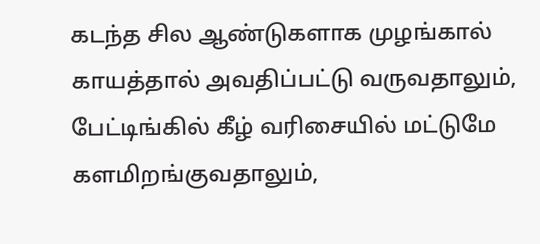கடந்த சில ஆண்டுகளாக முழங்கால் காயத்தால் அவதிப்பட்டு வருவதாலும், பேட்டிங்கில் கீழ் வரிசையில் மட்டுமே களமிறங்குவதாலும்,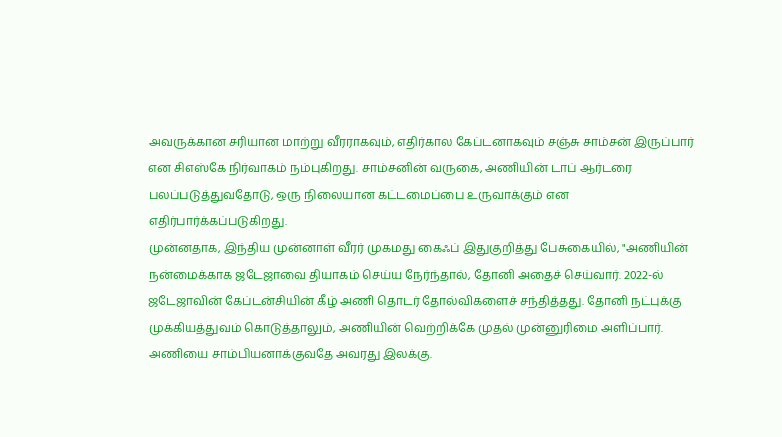அவருக்கான சரியான மாற்று வீரராகவும், எதிர்கால கேப்டனாகவும் சஞ்சு சாம்சன் இருப்பார் என சிஎஸ்கே நிர்வாகம் நம்புகிறது. சாம்சனின் வருகை, அணியின் டாப் ஆர்டரை பலப்படுத்துவதோடு, ஒரு நிலையான கட்டமைப்பை உருவாக்கும் என எதிர்பார்க்கப்படுகிறது.
முன்னதாக, இந்திய முன்னாள் வீரர் முகமது கைஃப் இதுகுறித்து பேசுகையில், "அணியின் நன்மைக்காக ஜடேஜாவை தியாகம் செய்ய நேர்ந்தால், தோனி அதைச் செய்வார். 2022-ல் ஜடேஜாவின் கேப்டன்சியின் கீழ் அணி தொடர் தோல்விகளைச் சந்தித்தது. தோனி நட்புக்கு முக்கியத்துவம் கொடுத்தாலும், அணியின் வெற்றிக்கே முதல் முன்னுரிமை அளிப்பார். அணியை சாம்பியனாக்குவதே அவரது இலக்கு.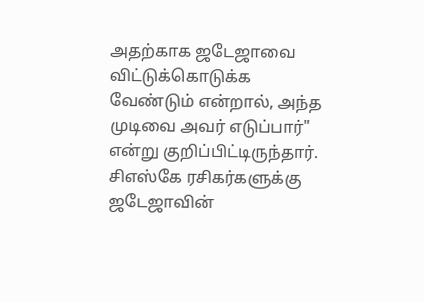அதற்காக ஜடேஜாவை விட்டுக்கொடுக்க வேண்டும் என்றால், அந்த முடிவை அவர் எடுப்பார்" என்று குறிப்பிட்டிருந்தார்.
சிஎஸ்கே ரசிகர்களுக்கு ஜடேஜாவின்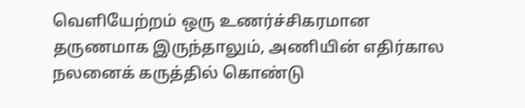வெளியேற்றம் ஒரு உணர்ச்சிகரமான தருணமாக இருந்தாலும், அணியின் எதிர்கால நலனைக் கருத்தில் கொண்டு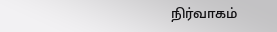நிர்வாகம்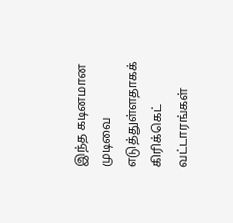இந்த கடினமான முடிவை எடுத்துள்ளதாகக் கிரிக்கெட் வட்டாரங்கள்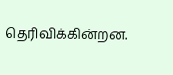தெரிவிக்கின்றன.